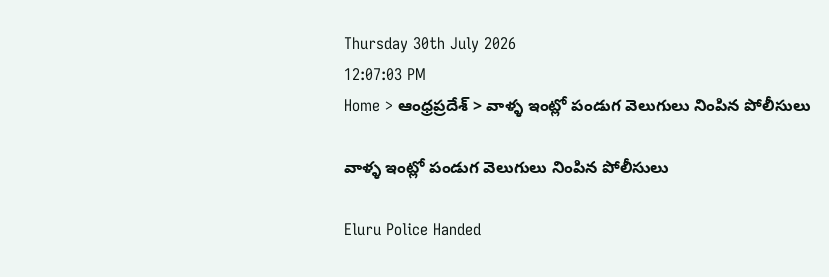Thursday 30th July 2026
12:07:03 PM
Home > ఆంధ్రప్రదేశ్ > వాళ్ళ ఇంట్లో పండుగ వెలుగులు నింపిన పోలీసులు

వాళ్ళ ఇంట్లో పండుగ వెలుగులు నింపిన పోలీసులు

Eluru Police Handed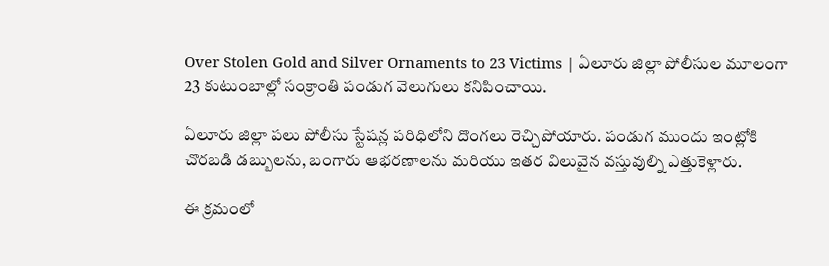Over Stolen Gold and Silver Ornaments to 23 Victims | ఏలూరు జిల్లా పోలీసుల మూలంగా 23 కుటుంబాల్లో సంక్రాంతి పండుగ వెలుగులు కనిపించాయి.

ఏలూరు జిల్లా పలు పోలీసు స్టేషన్ల పరిధిలోని దొంగలు రెచ్చిపోయారు. పండుగ ముందు ఇంట్లోకి చొరబడి డబ్బులను, బంగారు ఆభరణాలను మరియు ఇతర విలువైన వస్తువుల్ని ఎత్తుకెళ్లారు.

ఈ క్రమంలో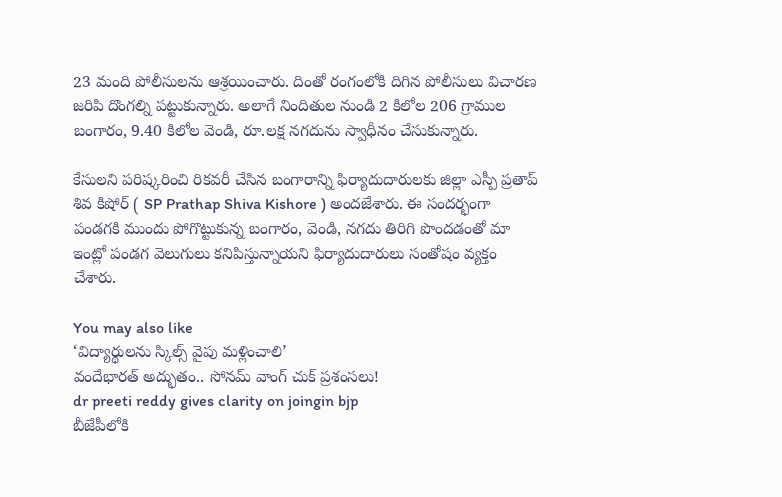23 మంది పోలీసులను ఆశ్రయించారు. దింతో రంగంలోకి దిగిన పోలీసులు విచారణ జరిపి దొంగల్ని పట్టుకున్నారు. అలాగే నిందితుల నుండి 2 కిలోల 206 గ్రాముల బంగారం, 9.40 కిలోల వెండి, రూ.లక్ష నగదును స్వాధీనం చేసుకున్నారు.

కేసులని పరిష్కరించి రికవరీ చేసిన బంగారాన్ని ఫిర్యాదుదారులకు జిల్లా ఎస్పీ ప్రతాప్ శివ కిషోర్ ( SP Prathap Shiva Kishore ) అందజేశారు. ఈ సందర్భంగా పండగకి ముందు పోగొట్టుకున్న బంగారం, వెండి, నగదు తిరిగి పొందడంతో మా ఇంట్లో పండగ వెలుగులు కనిపిస్తున్నాయని ఫిర్యాదుదారులు సంతోషం వ్యక్తం చేశారు.

You may also like
‘విద్యార్థులను స్కిల్స్ వైపు మళ్లించాలి’
వందేభారత్ అద్భుతం.. సోనమ్ వాంగ్ చుక్ ప్రశంసలు!
dr preeti reddy gives clarity on joingin bjp
బీజేపీలోకి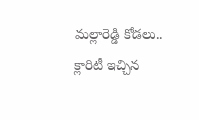మల్లారెడ్డి కోడలు.. క్లారిటీ ఇచ్చిన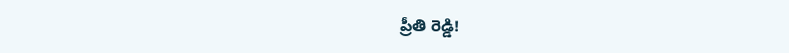ప్రీతి రెడ్డి!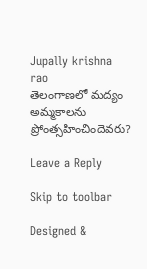Jupally krishna rao
తెలంగాణలో మ‌ద్యం అమ్మ‌కాల‌ను ప్రోంత్స‌హించిందెవ‌రు?

Leave a Reply

Skip to toolbar

Designed &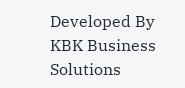Developed By KBK Business Solutions